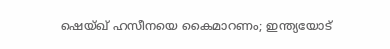ഷെയ്ഖ് ഹസീനയെ കൈമാറണം; ഇന്ത്യയോട്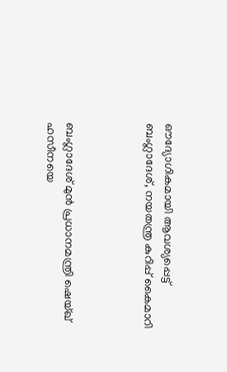ഔദ്യോഗികമായി ആവശ്യപ്പെട്ട് ബംഗ്ലാദേശ്, നയതന്ത്ര കുറിപ്പ് കൈമാറി



ബംഗ്ലാദേശ് മുൻ പ്രധാനമന്ത്രി ഷെയ്ഖ് ഹസീനയെ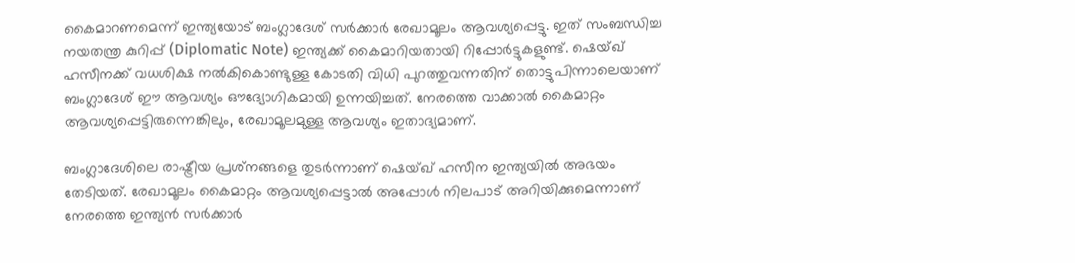കൈമാറണമെന്ന് ഇന്ത്യയോട് ബംഗ്ലാദേശ് സർക്കാർ രേഖാമൂലം ആവശ്യപ്പെട്ടു. ഇത് സംബന്ധിച്ച നയതന്ത്ര കുറിപ്പ് (Diplomatic Note) ഇന്ത്യക്ക് കൈമാറിയതായി റിപ്പോർട്ടുകളുണ്ട്. ഷെയ്ഖ് ഹസീനക്ക് വധശിക്ഷ നൽകികൊണ്ടുള്ള കോടതി വിധി പുറത്തുവന്നതിന് തൊട്ടുപിന്നാലെയാണ് ബംഗ്ലാദേശ് ഈ ആവശ്യം ഔദ്യോഗികമായി ഉന്നയിച്ചത്. നേരത്തെ വാക്കാൽ കൈമാറ്റം ആവശ്യപ്പെട്ടിരുന്നെങ്കിലും, രേഖാമൂലമുള്ള ആവശ്യം ഇതാദ്യമാണ്.

ബംഗ്ലാദേശിലെ രാഷ്ട്രീയ പ്രശ്‌നങ്ങളെ തുടർന്നാണ് ഷെയ്ഖ് ഹസീന ഇന്ത്യയിൽ അഭയം തേടിയത്. രേഖാമൂലം കൈമാറ്റം ആവശ്യപ്പെട്ടാൽ അപ്പോൾ നിലപാട് അറിയിക്കുമെന്നാണ് നേരത്തെ ഇന്ത്യൻ സർക്കാർ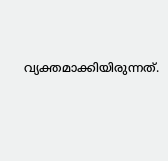വ്യക്തമാക്കിയിരുന്നത്.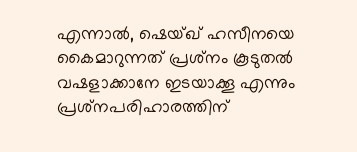എന്നാൽ, ഷെയ്ഖ് ഹസീനയെ കൈമാറുന്നത് പ്രശ്‌നം കൂടുതൽ വഷളാക്കാനേ ഇടയാക്കൂ എന്നും പ്രശ്‌നപരിഹാരത്തിന്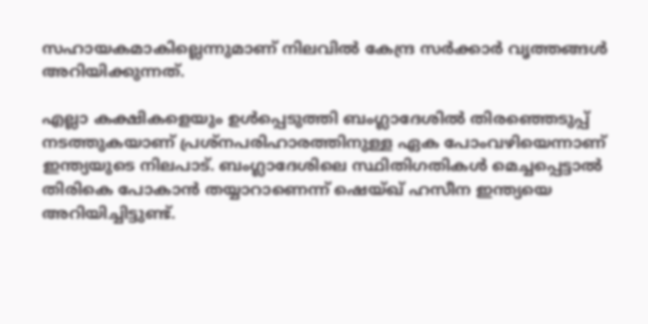സഹായകമാകില്ലെന്നുമാണ് നിലവിൽ കേന്ദ്ര സർക്കാർ വൃത്തങ്ങൾ അറിയിക്കുന്നത്.

എല്ലാ കക്ഷികളെയും ഉൾപ്പെടുത്തി ബംഗ്ലാദേശിൽ തിരഞ്ഞെടുപ്പ് നടത്തുകയാണ് പ്രശ്നപരിഹാരത്തിനുള്ള ഏക പോംവഴിയെന്നാണ് ഇന്ത്യയുടെ നിലപാട്. ബംഗ്ലാദേശിലെ സ്ഥിതിഗതികൾ മെച്ചപ്പെട്ടാൽ തിരികെ പോകാൻ തയ്യാറാണെന്ന് ഷെയ്ഖ് ഹസീന ഇന്ത്യയെ അറിയിച്ചിട്ടുണ്ട്.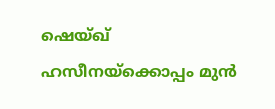ഷെയ്ഖ് ഹസീനയ്ക്കൊപ്പം മുൻ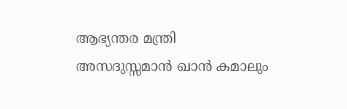ആഭ്യന്തര മന്ത്രി അസദുസ്സമാൻ ഖാൻ കമാലും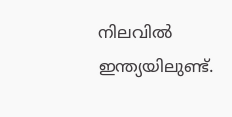നിലവിൽ ഇന്ത്യയിലുണ്ട്.